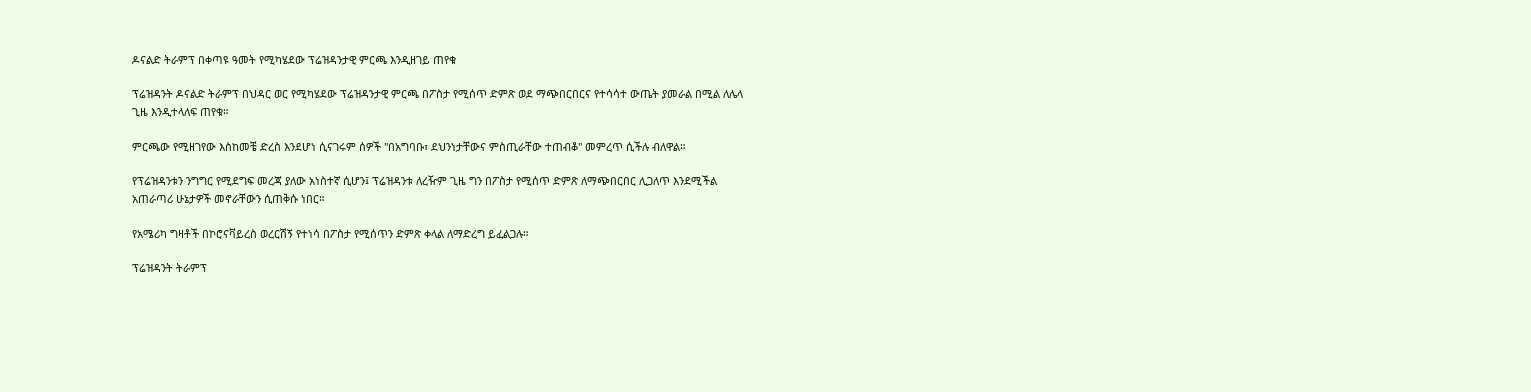ዶናልድ ትራምፕ በቀጣዩ ዓመት የሚካሄደው ፕሬዝዳንታዊ ምርጫ እንዲዘገይ ጠየቁ

ፕሬዝዳንት ዶናልድ ትራምፕ በህዳር ወር የሚካሄደው ፕሬዝዳንታዊ ምርጫ በፖስታ የሚሰጥ ድምጽ ወደ ማጭበርበርና የተሳሳተ ውጤት ያመራል በሚል ለሌላ ጊዜ እንዲተላለፍ ጠየቁ።

ምርጫው የሚዘገየው እስከመቼ ድረስ እንደሆነ ሲናገሩም ሰዎች "በአግባቡ፣ ደህንነታቸውና ምስጢራቸው ተጠብቆ" መምረጥ ሲችሉ ብለዋል።

የፕሬዝዳንቱን ንግግር የሚደግፍ መረጃ ያለው አነስተኛ ሲሆን፤ ፕሬዝዳንቱ ለረዥም ጊዜ ግን በፖስታ የሚሰጥ ድምጽ ለማጭበርበር ሊጋለጥ እንደሚችል አጠራጣሪ ሁኔታዎች መኖራቸውን ሲጠቅሱ ነበር።

የአሜሪካ ግዛቶች በኮሮናቫይረስ ወረርሽኝ የተነሳ በፖስታ የሚሰጥን ድምጽ ቀላል ለማድረግ ይፈልጋሉ።

ፕሬዝዳንት ትራምፕ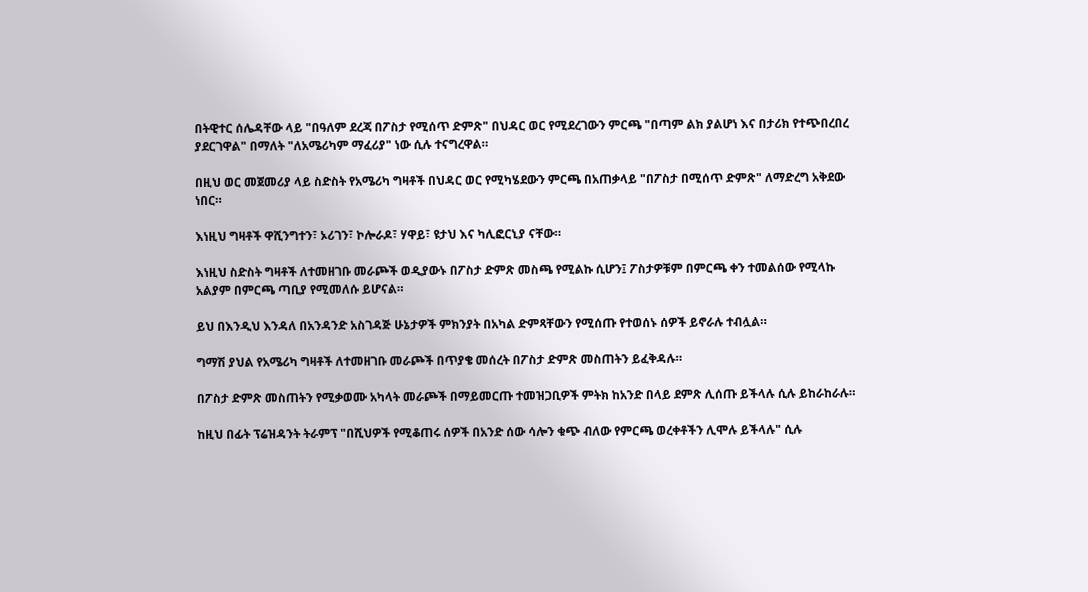በትዊተር ሰሌዳቸው ላይ "በዓለም ደረጃ በፖስታ የሚሰጥ ድምጽ" በህዳር ወር የሚደረገውን ምርጫ "በጣም ልክ ያልሆነ እና በታሪክ የተጭበረበረ ያደርገዋል" በማለት "ለአሜሪካም ማፈሪያ" ነው ሲሉ ተናግረዋል።

በዚህ ወር መጀመሪያ ላይ ስድስት የአሜሪካ ግዛቶች በህዳር ወር የሚካሄደውን ምርጫ በአጠቃላይ "በፖስታ በሚሰጥ ድምጽ" ለማድረግ አቅደው ነበር።

እነዚህ ግዛቶች ዋሺንግተን፣ ኦሪገን፣ ኮሎራዶ፣ ሃዋይ፣ ዩታህ እና ካሊፎርኒያ ናቸው።

እነዚህ ስድስት ግዛቶች ለተመዘገቡ መራጮች ወዲያውኑ በፖስታ ድምጽ መስጫ የሚልኩ ሲሆን፤ ፖስታዎቹም በምርጫ ቀን ተመልሰው የሚላኩ አልያም በምርጫ ጣቢያ የሚመለሱ ይሆናል።

ይህ በእንዲህ እንዳለ በአንዳንድ አስገዳጅ ሁኔታዎች ምክንያት በአካል ድምጻቸውን የሚሰጡ የተወሰኑ ሰዎች ይኖራሉ ተብሏል።

ግማሽ ያህል የአሜሪካ ግዛቶች ለተመዘገቡ መራጮች በጥያቄ መሰረት በፖስታ ድምጽ መስጠትን ይፈቅዳሉ።

በፖስታ ድምጽ መስጠትን የሚቃወሙ አካላት መራጮች በማይመርጡ ተመዝጋቢዎች ምትክ ከአንድ በላይ ደምጽ ሊሰጡ ይችላሉ ሲሉ ይከራከራሉ።

ከዚህ በፊት ፕሬዝዳንት ትራምፕ "በሺህዎች የሚቆጠሩ ሰዎች በአንድ ሰው ሳሎን ቁጭ ብለው የምርጫ ወረቀቶችን ሊሞሉ ይችላሉ" ሲሉ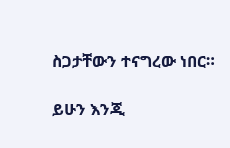ስጋታቸውን ተናግረው ነበር።

ይሁን እንጂ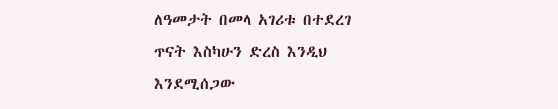ለዓመታት በመላ አገሪቱ በተደረገ ጥናት እስካሁን ድረስ እንዲህ እንደሚሰጋው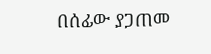በሰፊው ያጋጠመ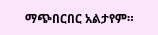ማጭበርበር አልታየም።